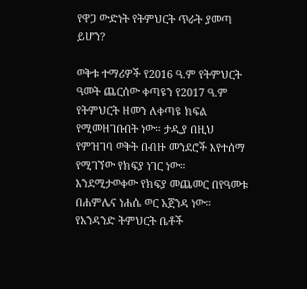የዋጋ ውድነት የትምህርት ጥራት ያመጣ ይሆን?

ወቅቱ ተማሪዎች የ2016 ዓ.ም የትምህርት ዓመት ጨርሰው ቀጣዩን የ2017 ዓ.ም የትምህርት ዘመን ለቀጣዩ ክፍል የሚመዘገቡበት ነው። ታዲያ በዚህ የምዝገባ ወቅት በብዙ መንደሮች እየተሰማ የሚገኘው የክፍያ ነገር ነው። እንደሚታወቀው የክፍያ መጨመር በየዓመቱ በሐምሌና ነሐሴ ወር አጀንዳ ነው። የአንዳንድ ትምህርት ቤቶች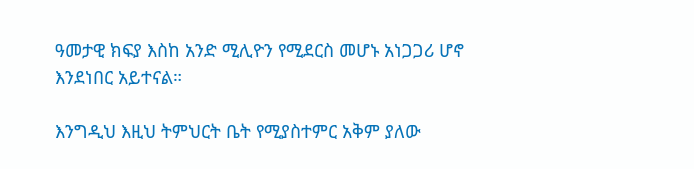ዓመታዊ ክፍያ እስከ አንድ ሚሊዮን የሚደርስ መሆኑ አነጋጋሪ ሆኖ እንደነበር አይተናል።

እንግዲህ እዚህ ትምህርት ቤት የሚያስተምር አቅም ያለው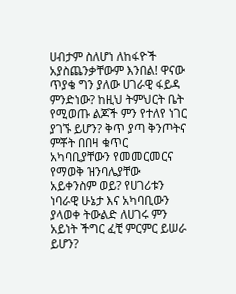ሀብታም ስለሆነ ለከፋዮች አያስጨንቃቸውም እንበል! ዋናው ጥያቄ ግን ያለው ሀገራዊ ፋይዳ ምንድነው? ከዚህ ትምህርት ቤት የሚወጡ ልጆች ምን የተለየ ነገር ያገኙ ይሆን? ቅጥ ያጣ ቅንጦትና ምቾት በበዛ ቁጥር አካባቢያቸውን የመመርመርና የማወቅ ዝንባሌያቸው አይቀንስም ወይ? የሀገሪቱን ነባራዊ ሁኔታ እና አካባቢውን ያላወቀ ትውልድ ለሀገሩ ምን አይነት ችግር ፈቺ ምርምር ይሠራ ይሆን?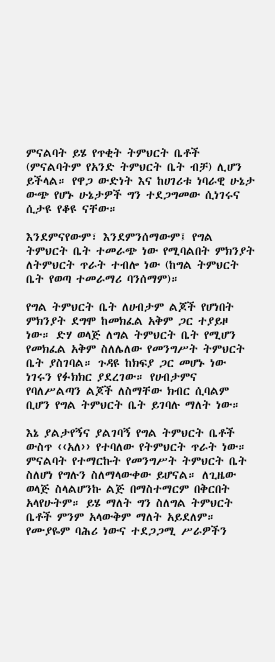ምናልባት ይሄ የጥቂት ትምህርት ቤቶች (ምናልባትም የአንድ ትምህርት ቤት ብቻ) ሊሆን ይችላል። የዋጋ ውድነት እና ከሀገሪቱ ነባራዊ ሁኔታ ውጭ የሆኑ ሁኔታዎች ግን ተደጋግመው ሲነገሩና ሲታዩ የቆዩ ናቸው።

እንደምናየውም፣ እንደምንሰማውም፤ የግል ትምህርት ቤት ተመራጭ ነው የሚባልበት ምክንያት ለትምህርት ጥራት ተብሎ ነው (ከግል ትምህርት ቤት የወጣ ተመራማሪ ባንሰማም)።

የግል ትምህርት ቤት ለሀብታም ልጆች የሆነበት ምክንያት ደግሞ ከመክፈል አቅም ጋር ተያይዞ ነው። ድሃ ወላጅ ለግል ትምህርት ቤት የሚሆን የመክፈል አቅም ስለሌለው የመንግሥት ትምህርት ቤት ያስገባል። ጉዳዩ ከክፍያ ጋር መሆኑ ነው ነገሩን የፉክክር ያደረገው። የሀብታምና የባለሥልጣን ልጆች ለስማቸው ክብር ሲባልም ቢሆን የግል ትምህርት ቤት ይገባሉ ማለት ነው።

እኔ ያልታየኝና ያልገባኝ የግል ትምህርት ቤቶች ውስጥ ‹‹አለ›› የተባለው የትምህርት ጥራት ነው። ምናልባት የተማርኩት የመንግሥት ትምህርት ቤት ስለሆነ የግሉን ስለማላውቀው ይሆናል። ለጊዜው ወላጅ ስላልሆንኩ ልጅ በማስተማርም በቅርበት አላየሁትም። ይሄ ማለት ግን ስለግል ትምህርት ቤቶች ምንም አላውቅም ማለት አይደለም። የሙያዬም ባሕሪ ነውና ተደጋጋሚ ሥራዎችን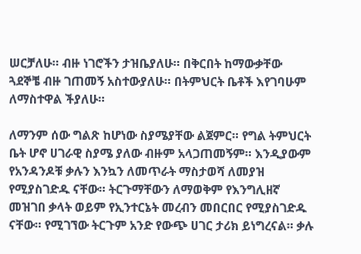ሠርቻለሁ። ብዙ ነገሮችን ታዝቤያለሁ። በቅርበት ከማውቃቸው ጓደኞቼ ብዙ ገጠመኝ አስተውያለሁ። በትምህርት ቤቶች እየገባሁም ለማስተዋል ችያለሁ።

ለማንም ሰው ግልጽ ከሆነው ስያሜያቸው ልጀምር። የግል ትምህርት ቤት ሆኖ ሀገራዊ ስያሜ ያለው ብዙም አላጋጠመኝም። እንዲያውም የአንዳንዶቹ ቃሉን እንኳን ለመጥራት ማስታወሻ ለመያዝ የሚያስገድዱ ናቸው። ትርጉማቸውን ለማወቅም የእንግሊዘኛ መዝገበ ቃላት ወይም የኢንተርኔት መረብን መበርበር የሚያስገድዱ ናቸው። የሚገኘው ትርጉም አንድ የውጭ ሀገር ታሪክ ይነግረናል። ቃሉ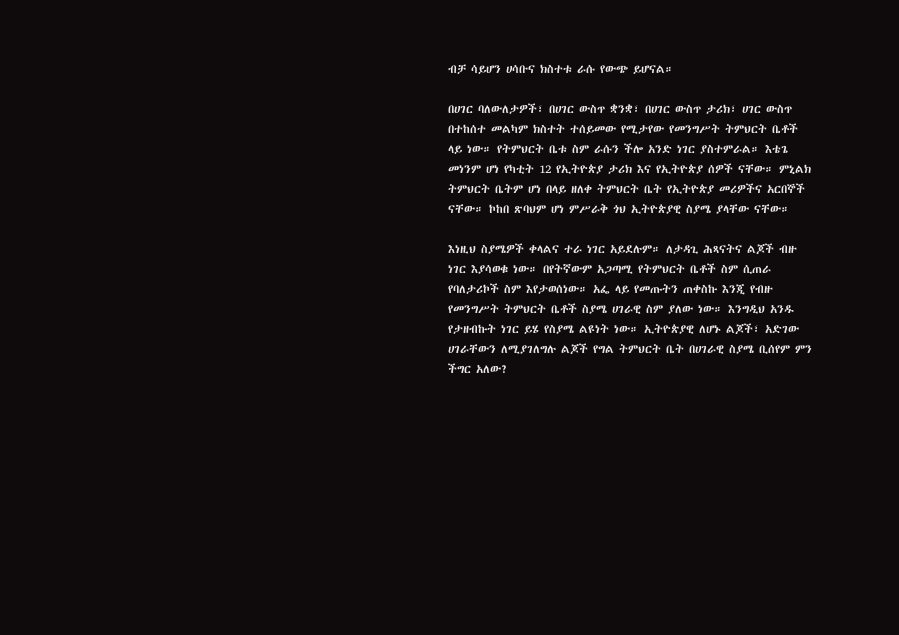ብቻ ሳይሆን ሀሳቡና ክስተቱ ራሱ የውጭ ይሆናል።

በሀገር ባለውለታዎች፣ በሀገር ውስጥ ቋንቋ፣ በሀገር ውስጥ ታሪክ፣ ሀገር ውስጥ በተከሰተ መልካም ክስተት ተሰይመው የሚታየው የመንግሥት ትምህርት ቤቶች ላይ ነው። የትምህርት ቤቱ ስም ራሱን ችሎ አንድ ነገር ያስተምራል። እቴጌ መነንም ሆነ የካቲት 12 የኢትዮጵያ ታሪክ እና የኢትዮጵያ ሰዎች ናቸው። ምኒልክ ትምህርት ቤትም ሆነ በላይ ዘለቀ ትምህርት ቤት የኢትዮጵያ መሪዎችና አርበኞች ናቸው። ኮከበ ጽባህም ሆነ ምሥራቅ ጎህ ኢትዮጵያዊ ስያሜ ያላቸው ናቸው።

እነዚህ ስያሜዎች ቀላልና ተራ ነገር አይደሉም። ለታዳጊ ሕጻናትና ልጆች ብዙ ነገር እያሳወቁ ነው። በየትኛውም አጋጣሚ የትምህርት ቤቶች ስም ሲጠራ  የባለታሪኮች ስም እየታወሰነው። አፌ ላይ የመጡትን ጠቀስኩ እንጂ የብዙ የመንግሥት ትምህርት ቤቶች ስያሜ ሀገራዊ ስም ያለው ነው። እንግዲህ አንዱ የታዘብኩት ነገር ይሄ የስያሜ ልዩነት ነው። ኢትዮጵያዊ ለሆኑ ልጆች፣ አድገው ሀገራቸውን ለሚያገለግሉ ልጆች የግል ትምህርት ቤት በሀገራዊ ስያሜ ቢሰየም ምን ችግር አለው?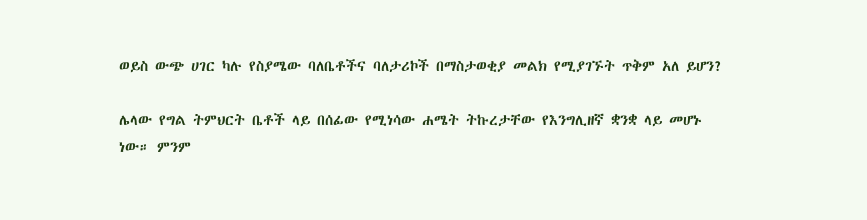ወይስ ውጭ ሀገር ካሉ የስያሜው ባለቤቶችና ባለታሪኮች በማስታወቂያ መልክ የሚያገኙት ጥቅም አለ ይሆን?

ሌላው የግል ትምህርት ቤቶች ላይ በሰፊው የሚነሳው ሐሜት ትኩረታቸው የእንግሊዘኛ ቋንቋ ላይ መሆኑ ነው። ምንም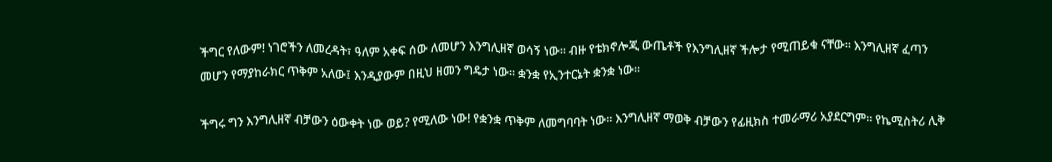ችግር የለውም! ነገሮችን ለመረዳት፣ ዓለም አቀፍ ሰው ለመሆን እንግሊዘኛ ወሳኝ ነው። ብዙ የቴክኖሎጂ ውጤቶች የእንግሊዘኛ ችሎታ የሚጠይቁ ናቸው። እንግሊዘኛ ፈጣን መሆን የማያከራክር ጥቅም አለው፤ እንዲያውም በዚህ ዘመን ግዴታ ነው። ቋንቋ የኢንተርኔት ቋንቋ ነው።

ችግሩ ግን እንግሊዘኛ ብቻውን ዕውቀት ነው ወይ? የሚለው ነው! የቋንቋ ጥቅም ለመግባባት ነው። እንግሊዘኛ ማወቅ ብቻውን የፊዚክስ ተመራማሪ አያደርግም። የኬሚስትሪ ሊቅ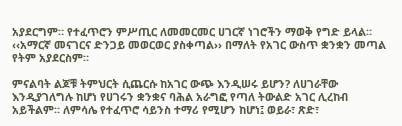አያደርግም። የተፈጥሮን ምሥጢር ለመመርመር ሀገርኛ ነገሮችን ማወቅ የግድ ይላል። ‹‹አማርኛ መናገርና ድንጋይ መወርወር ያስቀጣል›› በማለት የአገር ውስጥ ቋንቋን መጣል የትም አያደርስም።

ምናልባት ልጆቹ ትምህርት ሲጨርሱ ከአገር ውጭ እንዲሠሩ ይሆን? ለሀገራቸው እንዲያገለግሉ ከሆነ የሀገሩን ቋንቋና ባሕል አራግፎ የጣለ ትውልድ አገር ሊረከብ አይችልም። ለምሳሌ የተፈጥሮ ሳይንስ ተማሪ የሚሆን ከሆነ፤ ወይራ፣ ጽድ፣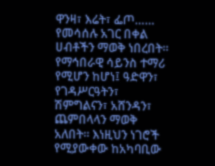ዋንዛ፣ እሬት፣ ፌጦ…… የመሳሰሉ አገር በቀል ሀብቶችን ማወቅ ነበረበት። የማኅበራዊ ሳይንስ ተማሪ የሚሆን ከሆነ፤ ዓድዋን፣ የገዳሥርዓትን፣ ሽምግልናን፣ አሸንዳን፣ ጨምበላላን ማወቅ አለበት። እነዚህን ነገሮች የሚያውቀው ከአካባቢው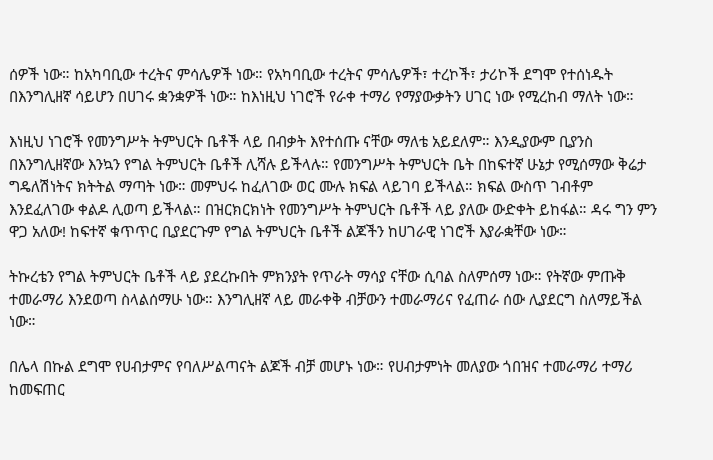ሰዎች ነው። ከአካባቢው ተረትና ምሳሌዎች ነው። የአካባቢው ተረትና ምሳሌዎች፣ ተረኮች፣ ታሪኮች ደግሞ የተሰነዱት በእንግሊዘኛ ሳይሆን በሀገሩ ቋንቋዎች ነው። ከእነዚህ ነገሮች የራቀ ተማሪ የማያውቃትን ሀገር ነው የሚረከብ ማለት ነው።

እነዚህ ነገሮች የመንግሥት ትምህርት ቤቶች ላይ በብቃት እየተሰጡ ናቸው ማለቴ አይደለም። እንዲያውም ቢያንስ በእንግሊዘኛው እንኳን የግል ትምህርት ቤቶች ሊሻሉ ይችላሉ። የመንግሥት ትምህርት ቤት በከፍተኛ ሁኔታ የሚሰማው ቅሬታ ግዴለሽነትና ክትትል ማጣት ነው። መምህሩ ከፈለገው ወር ሙሉ ክፍል ላይገባ ይችላል። ክፍል ውስጥ ገብቶም እንደፈለገው ቀልዶ ሊወጣ ይችላል። በዝርክርክነት የመንግሥት ትምህርት ቤቶች ላይ ያለው ውድቀት ይከፋል። ዳሩ ግን ምን ዋጋ አለው! ከፍተኛ ቁጥጥር ቢያደርጉም የግል ትምህርት ቤቶች ልጆችን ከሀገራዊ ነገሮች እያራቋቸው ነው።

ትኩረቴን የግል ትምህርት ቤቶች ላይ ያደረኩበት ምክንያት የጥራት ማሳያ ናቸው ሲባል ስለምሰማ ነው። የትኛው ምጡቅ ተመራማሪ እንደወጣ ስላልሰማሁ ነው። እንግሊዘኛ ላይ መራቀቅ ብቻውን ተመራማሪና የፈጠራ ሰው ሊያደርግ ስለማይችል ነው።

በሌላ በኩል ደግሞ የሀብታምና የባለሥልጣናት ልጆች ብቻ መሆኑ ነው። የሀብታምነት መለያው ጎበዝና ተመራማሪ ተማሪ ከመፍጠር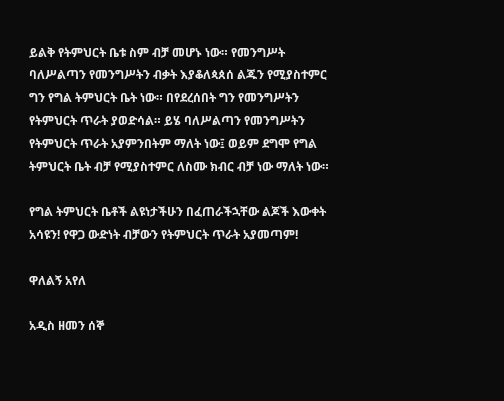ይልቅ የትምህርት ቤቱ ስም ብቻ መሆኑ ነው። የመንግሥት ባለሥልጣን የመንግሥትን ብቃት እያቆለጳጰሰ ልጁን የሚያስተምር ግን የግል ትምህርት ቤት ነው። በየደረሰበት ግን የመንግሥትን የትምህርት ጥራት ያወድሳል። ይሄ ባለሥልጣን የመንግሥትን የትምህርት ጥራት አያምንበትም ማለት ነው፤ ወይም ደግሞ የግል ትምህርት ቤት ብቻ የሚያስተምር ለስሙ ክብር ብቻ ነው ማለት ነው።

የግል ትምህርት ቤቶች ልዩነታችሁን በፈጠራችኋቸው ልጆች እውቀት አሳዩን! የዋጋ ውድነት ብቻውን የትምህርት ጥራት አያመጣም!

ዋለልኝ አየለ

አዲስ ዘመን ሰኞ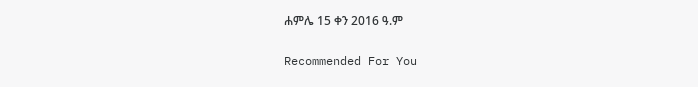ሐምሌ 15 ቀን 2016 ዓ.ም

Recommended For You